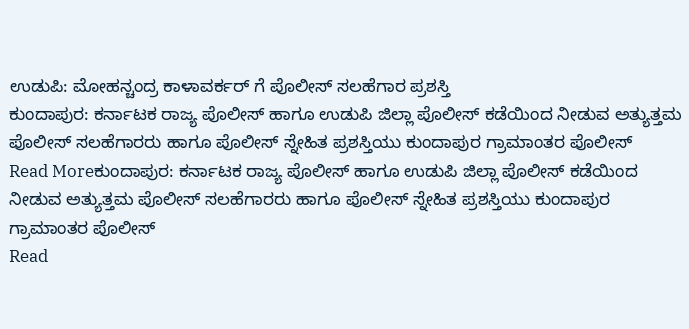ಉಡುಪಿ: ಮೋಹನ್ಚಂದ್ರ ಕಾಳಾವರ್ಕರ್ ಗೆ ಪೊಲೀಸ್ ಸಲಹೆಗಾರ ಪ್ರಶಸ್ತಿ
ಕುಂದಾಪುರ: ಕರ್ನಾಟಕ ರಾಜ್ಯ ಪೊಲೀಸ್ ಹಾಗೂ ಉಡುಪಿ ಜಿಲ್ಲಾ ಪೊಲೀಸ್ ಕಡೆಯಿಂದ ನೀಡುವ ಅತ್ಯುತ್ತಮ ಪೊಲೀಸ್ ಸಲಹೆಗಾರರು ಹಾಗೂ ಪೊಲೀಸ್ ಸ್ನೇಹಿತ ಪ್ರಶಸ್ತಿಯು ಕುಂದಾಪುರ ಗ್ರಾಮಾಂತರ ಪೊಲೀಸ್
Read Moreಕುಂದಾಪುರ: ಕರ್ನಾಟಕ ರಾಜ್ಯ ಪೊಲೀಸ್ ಹಾಗೂ ಉಡುಪಿ ಜಿಲ್ಲಾ ಪೊಲೀಸ್ ಕಡೆಯಿಂದ ನೀಡುವ ಅತ್ಯುತ್ತಮ ಪೊಲೀಸ್ ಸಲಹೆಗಾರರು ಹಾಗೂ ಪೊಲೀಸ್ ಸ್ನೇಹಿತ ಪ್ರಶಸ್ತಿಯು ಕುಂದಾಪುರ ಗ್ರಾಮಾಂತರ ಪೊಲೀಸ್
Read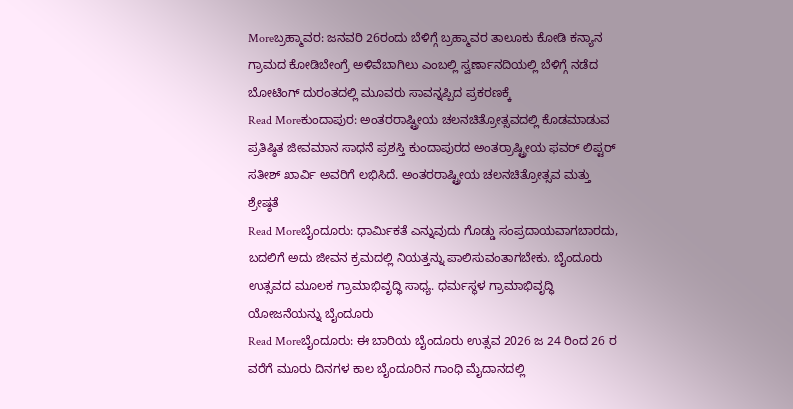Moreಬ್ರಹ್ಮಾವರ: ಜನವರಿ 26ರಂದು ಬೆಳಿಗ್ಗೆ ಬ್ರಹ್ಮಾವರ ತಾಲೂಕು ಕೋಡಿ ಕನ್ಯಾನ ಗ್ರಾಮದ ಕೋಡಿಬೇಂಗ್ರೆ ಅಳಿವೆಬಾಗಿಲು ಎಂಬಲ್ಲಿ ಸ್ವರ್ಣಾನದಿಯಲ್ಲಿ ಬೆಳಿಗ್ಗೆ ನಡೆದ ಬೋಟಿಂಗ್ ದುರಂತದಲ್ಲಿ ಮೂವರು ಸಾವನ್ನಪ್ಪಿದ ಪ್ರಕರಣಕ್ಕೆ
Read Moreಕುಂದಾಪುರ: ಅಂತರರಾಷ್ಟ್ರೀಯ ಚಲನಚಿತ್ರೋತ್ಸವದಲ್ಲಿ ಕೊಡಮಾಡುವ ಪ್ರತಿಷ್ಠಿತ ಜೀವಮಾನ ಸಾಧನೆ ಪ್ರಶಸ್ತಿ ಕುಂದಾಪುರದ ಅಂತರ್ರಾಷ್ಟ್ರೀಯ ಫವರ್ ಲಿಪ್ಟರ್ ಸತೀಶ್ ಖಾರ್ವಿ ಅವರಿಗೆ ಲಭಿಸಿದೆ. ಅಂತರರಾಷ್ಟ್ರೀಯ ಚಲನಚಿತ್ರೋತ್ಸವ ಮತ್ತು ಶ್ರೇಷ್ಠತೆ
Read Moreಬೈಂದೂರು: ಧಾರ್ಮಿಕತೆ ಎನ್ನುವುದು ಗೊಡ್ಡು ಸಂಪ್ರದಾಯವಾಗಬಾರದು, ಬದಲಿಗೆ ಅದು ಜೀವನ ಕ್ರಮದಲ್ಲಿ ನಿಯತ್ತನ್ನು ಪಾಲಿಸುವಂತಾಗಬೇಕು. ಬೈಂದೂರು ಉತ್ಸವದ ಮೂಲಕ ಗ್ರಾಮಾಭಿವೃದ್ಧಿ ಸಾಧ್ಯ. ಧರ್ಮಸ್ಥಳ ಗ್ರಾಮಾಭಿವೃದ್ಧಿ ಯೋಜನೆಯನ್ನು ಬೈಂದೂರು
Read Moreಬೈಂದೂರು: ಈ ಬಾರಿಯ ಬೈಂದೂರು ಉತ್ಸವ 2026 ಜ 24 ರಿಂದ 26 ರ ವರೆಗೆ ಮೂರು ದಿನಗಳ ಕಾಲ ಬೈಂದೂರಿನ ಗಾಂಧಿ ಮೈದಾನದಲ್ಲಿ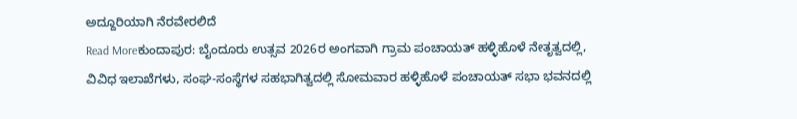ಅದ್ದೂರಿಯಾಗಿ ನೆರವೇರಲಿದೆ
Read Moreಕುಂದಾಪುರ: ಬೈಂದೂರು ಉತ್ಸವ 2026ರ ಅಂಗವಾಗಿ ಗ್ರಾಮ ಪಂಚಾಯತ್ ಹಳ್ಳಿಹೊಳೆ ನೇತೃತ್ವದಲ್ಲಿ, ವಿವಿಧ ಇಲಾಖೆಗಳು, ಸಂಘ-ಸಂಸ್ಥೆಗಳ ಸಹಭಾಗಿತ್ವದಲ್ಲಿ ಸೋಮವಾರ ಹಳ್ಳಿಹೊಳೆ ಪಂಚಾಯತ್ ಸಭಾ ಭವನದಲ್ಲಿ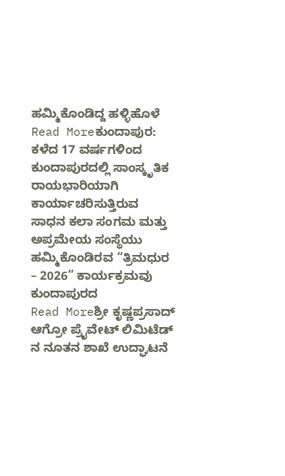ಹಮ್ಮಿಕೊಂಡಿದ್ದ ಹಳ್ಳಿಹೊಳೆ
Read Moreಕುಂದಾಪುರ: ಕಳೆದ 17 ವರ್ಷಗಳಿಂದ ಕುಂದಾಪುರದಲ್ಲಿ ಸಾಂಸ್ಕೃತಿಕ ರಾಯಭಾರಿಯಾಗಿ ಕಾರ್ಯಾಚರಿಸುತ್ತಿರುವ ಸಾಧನ ಕಲಾ ಸಂಗಮ ಮತ್ತು ಅಪ್ರಮೇಯ ಸಂಸ್ಥೆಯು ಹಮ್ಮಿಕೊಂಡಿರವ “ತ್ರಿಮಧುರ – 2026” ಕಾರ್ಯಕ್ರಮವು ಕುಂದಾಪುರದ
Read Moreಶ್ರೀ ಕೃಷ್ಣಪ್ರಸಾದ್ ಆಗ್ರೋ ಪ್ರೈವೇಟ್ ಲಿಮಿಟೆಡ್ ನ ನೂತನ ಶಾಖೆ ಉದ್ಘಾಟನೆ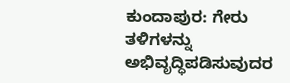ಕುಂದಾಪುರ: ಗೇರು ತಳಿಗಳನ್ನು ಅಭಿವೃದ್ಧಿಪಡಿಸುವುದರ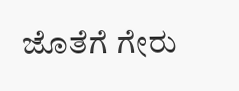ಜೊತೆಗೆ ಗೇರು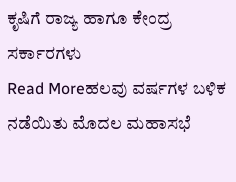ಕೃಷಿಗೆ ರಾಜ್ಯ ಹಾಗೂ ಕೇಂದ್ರ ಸರ್ಕಾರಗಳು
Read Moreಹಲವು ವರ್ಷಗಳ ಬಳಿಕ ನಡೆಯಿತು ಮೊದಲ ಮಹಾಸಭೆ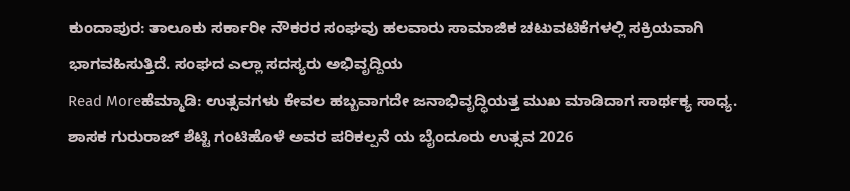ಕುಂದಾಪುರ: ತಾಲೂಕು ಸರ್ಕಾರೀ ನೌಕರರ ಸಂಘವು ಹಲವಾರು ಸಾಮಾಜಿಕ ಚಟುವಟಿಕೆಗಳಲ್ಲಿ ಸಕ್ರಿಯವಾಗಿ ಭಾಗವಹಿಸುತ್ತಿದೆ. ಸಂಘದ ಎಲ್ಲಾ ಸದಸ್ಯರು ಅಭಿವೃದ್ದಿಯ
Read Moreಹೆಮ್ಮಾಡಿ: ಉತ್ಸವಗಳು ಕೇವಲ ಹಬ್ಬವಾಗದೇ ಜನಾಭಿವೃದ್ಧಿಯತ್ತ ಮುಖ ಮಾಡಿದಾಗ ಸಾರ್ಥಕ್ಯ ಸಾಧ್ಯ. ಶಾಸಕ ಗುರುರಾಜ್ ಶೆಟ್ಟಿ ಗಂಟಿಹೊಳೆ ಅವರ ಪರಿಕಲ್ಪನೆ ಯ ಬೈಂದೂರು ಉತ್ಸವ 2026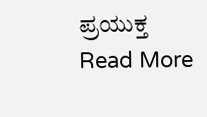ಪ್ರಯುಕ್ತ
Read More